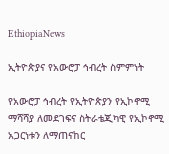EthiopiaNews

ኢትዮጵያና የአውሮፓ ኅብረት ስምምነት

የአውሮፓ ኅብረት የኢትዮጵያን የኢኮኖሚ ማሻሻያ ለመደገፍና ስትራቴጂካዊ የኢኮኖሚ አጋርነቱን ለማጠናከር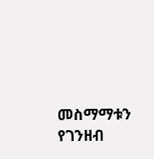መስማማቱን የገንዘብ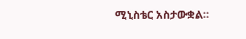ሚኒስቴር አስታውቋል።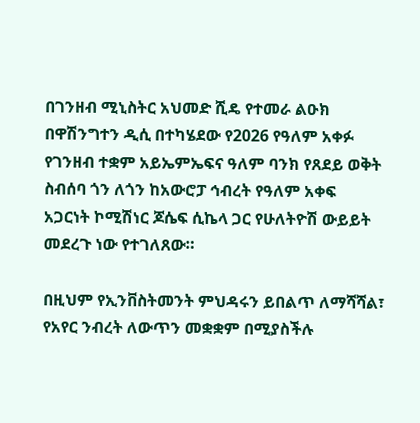በገንዘብ ሚኒስትር አህመድ ሺዴ የተመራ ልዑክ በዋሽንግተን ዲሲ በተካሄደው የ2026 የዓለም አቀፉ የገንዘብ ተቋም አይኤምኤፍና ዓለም ባንክ የጸደይ ወቅት ስብሰባ ጎን ለጎን ከአውሮፓ ኅብረት የዓለም አቀፍ አጋርነት ኮሚሽነር ጆሴፍ ሲኬላ ጋር የሁለትዮሽ ውይይት መደረጉ ነው የተገለጸው።

በዚህም የኢንቨስትመንት ምህዳሩን ይበልጥ ለማሻሻል፣ የአየር ንብረት ለውጥን መቋቋም በሚያስችሉ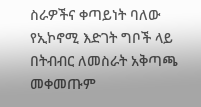ስራዎችና ቀጣይነት ባለው የኢኮኖሚ እድገት ግቦች ላይ በትብብር ለመስራት አቅጣጫ መቀመጡም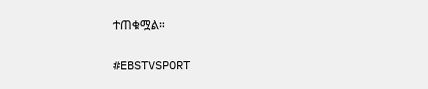ተጠቁሟል።

#EBSTVSPORT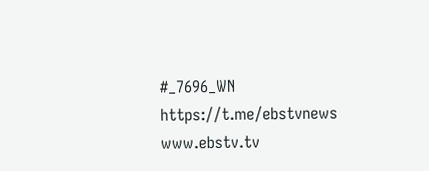#_7696_WN
https://t.me/ebstvnews
www.ebstv.tv